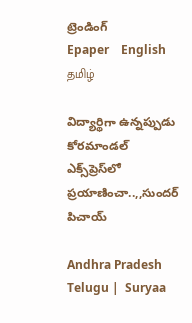ట్రెండింగ్
Epaper    English    தமிழ்

విద్యార్థిగా ఉన్నప్పుడు కోరమాండల్ ఎక్స్‌ప్రెస్‌లో ప్రయాణించా..,,సుందర్ పిచాయ్

Andhra Pradesh Telugu |  Suryaa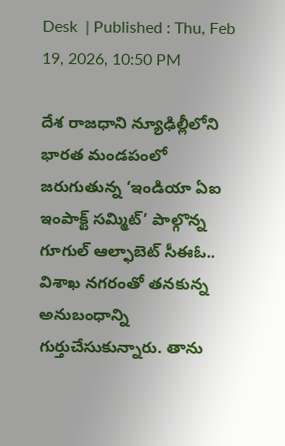Desk  | Published : Thu, Feb 19, 2026, 10:50 PM

దేశ రాజధాని న్యూఢిల్లీలోని భారత మండపంలో జరుగుతున్న ‘ఇండియా ఏఐ ఇంపాక్ట్ సమ్మిట్’ పాల్గొన్న గూగుల్ ఆల్ఫాబెట్ సీఈఓ.. విశాఖ నగరంతో తనకున్న అనుబంధాన్ని గుర్తుచేసుకున్నారు. తాను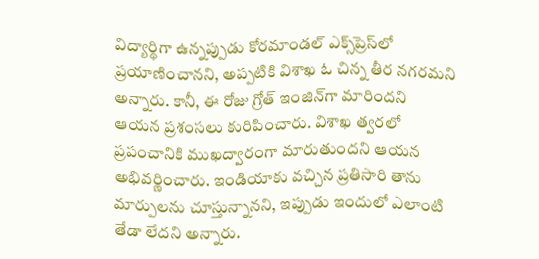విద్యార్థిగా ఉన్నప్పుడు కోరమాండల్ ఎక్స్‌ప్రెస్‌లో ప్రయాణించానని, అప్పటికి విశాఖ ఓ చిన్న తీర నగరమని అన్నారు. కానీ, ఈ రోజు గ్రోత్ ఇంజిన్‌గా మారిందని ఆయన ప్రశంసలు కురిపించారు. విశాఖ త్వరలో ప్రపంచానికి ముఖద్వారంగా మారుతుందని ఆయన అభివర్ణించారు. ఇండియాకు వచ్చిన ప్రతిసారి తాను మార్పులను చూస్తున్నానని, ఇప్పుడు ఇందులో ఎలాంటి తేడా లేదని అన్నారు.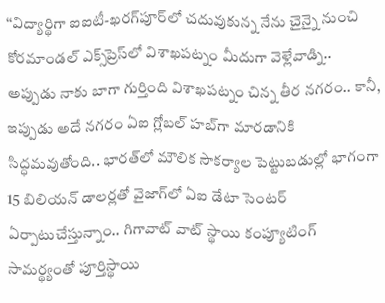‘‘విద్యార్థిగా ఐఐటీ-ఖరగ్‌పూర్‌‌లో చదువుకున్న నేను చైన్నై నుంచి కోరమాండల్ ఎక్స్‌ప్రెస్‌లో విశాఖపట్నం మీదుగా వెళ్లేవాడ్ని.. అప్పుడు నాకు బాగా గుర్తింది విశాఖపట్నం చిన్న తీర నగరం.. కానీ, ఇప్పుడు అదే నగరం ఏఐ గ్లోబల్ హబ్‌గా మారడానికి సిద్ధమవుతోంది.. భారత్‌లో మౌలిక సౌకర్యాల పెట్టుబడుల్లో భాగంగా 15 బిలియన్ డాలర్లతో వైజాగ్‌లో ఏఐ డేటా సెంటర్ ఏర్పాటుచేస్తున్నాం.. గిగావాట్ వాట్ స్థాయి కంప్యూటింగ్ సామర్థ్యంతో పూర్తిస్థాయి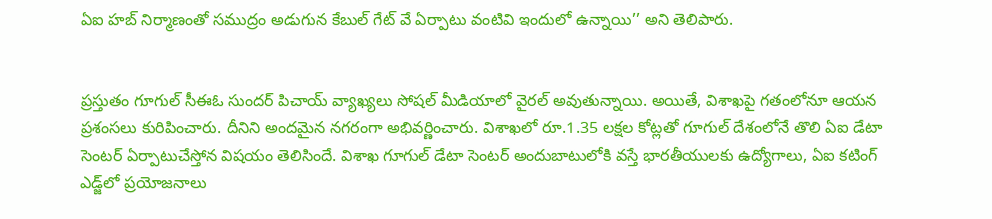ఏఐ హబ్ నిర్మాణంతో సముద్రం అడుగున కేబుల్ గేట్ వే ఏర్పాటు వంటివి ఇందులో ఉన్నాయి’’ అని తెలిపారు.


ప్రస్తుతం గూగుల్ సీఈఓ సుందర్ పిచాయ్ వ్యాఖ్యలు సోషల్ మీడియాలో వైరల్ అవుతున్నాయి. అయితే, విశాఖపై గతంలోనూ ఆయన ప్రశంసలు కురిపించారు. దీనిని అందమైన నగరంగా అభివర్ణించారు. విశాఖలో రూ.1.35 లక్షల కోట్లతో గూగుల్ దేశంలోనే తొలి ఏఐ డేటా సెంటర్ ఏర్పాటుచేస్తోన విషయం తెలిసిందే. విశాఖ గూగుల్ డేటా సెంటర్ అందుబాటులోకి వస్తే భారతీయులకు ఉద్యోగాలు, ఏఐ కటింగ్‌ ఎడ్జ్‌‌లో ప్రయోజనాలు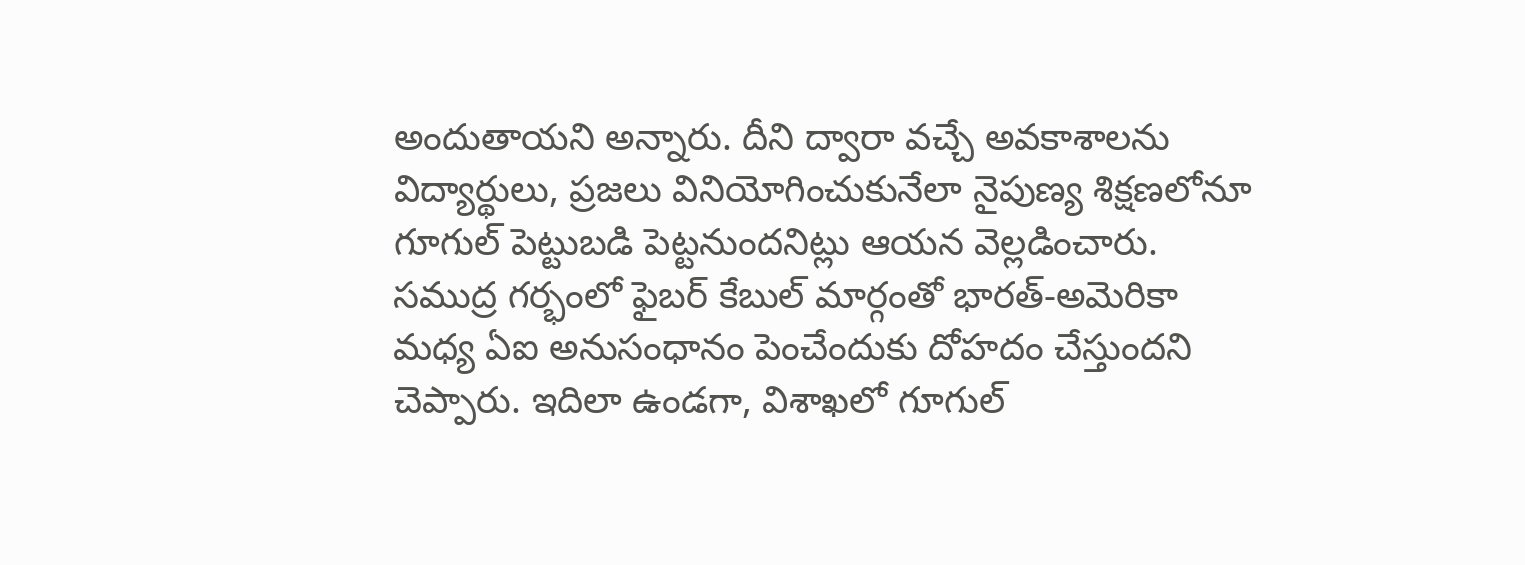అందుతాయని అన్నారు. దీని ద్వారా వచ్చే అవకాశాలను విద్యార్థులు, ప్రజలు వినియోగించుకునేలా నైపుణ్య శిక్షణలోనూ గూగుల్ పెట్టుబడి పెట్టనుందనిట్లు ఆయన వెల్లడించారు. సముద్ర గర్భంలో ఫైబర్ కేబుల్ మార్గంతో భారత్-అమెరికా మధ్య ఏఐ అనుసంధానం పెంచేందుకు దోహదం చేస్తుందని చెప్పారు. ఇదిలా ఉండగా, విశాఖలో గూగుల్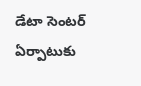డేటా సెంటర్‌ ఏర్పాటుకు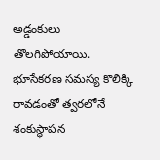అడ్డంకులు తొలగిపోయాయి. భూసేకరణ సమస్య కొలిక్కి రావడంతో త్వరలోనే శంకుస్థాపన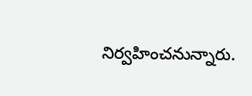నిర్వహించనున్నారు.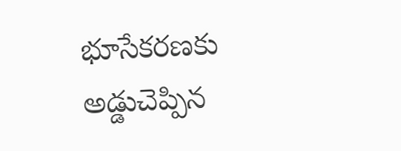భూసేకరణకు అడ్డుచెప్పిన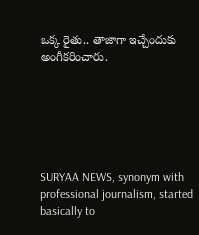ఒక్క రైతు.. తాజాగా ఇచ్చేందుకు అంగీకరించారు.






SURYAA NEWS, synonym with professional journalism, started basically to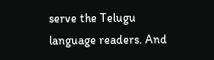serve the Telugu language readers. And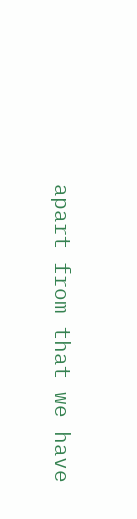apart from that we have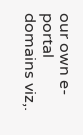our own e-portal domains viz,.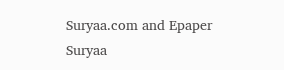Suryaa.com and Epaper Suryaa